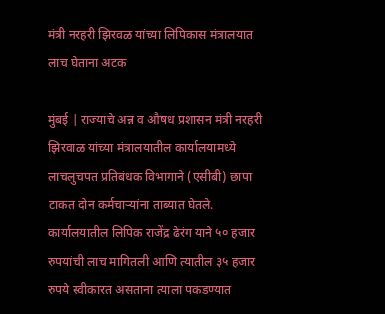मंत्री नरहरी झिरवळ यांच्या लिपिकास मंत्रालयात लाच घेताना अटक

मुंबई | राज्याचे अन्न व औषध प्रशासन मंत्री नरहरी झिरवाळ यांच्या मंत्रालयातील कार्यालयामध्ये लाचलुचपत प्रतिबंधक विभागाने (एसीबी) छापा टाकत दोन कर्मचाऱ्यांना ताब्यात घेतले. कार्यालयातील लिपिक राजेंद्र ढेरंग याने ५० हजार रुपयांची लाच मागितली आणि त्यातील ३५ हजार रुपये स्वीकारत असताना त्याला पकडण्यात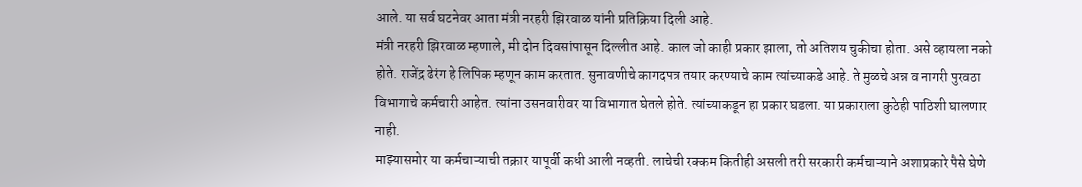आले. या सर्व घटनेवर आता मंत्री नरहरी झिरवाळ यांनी प्रतिक्रिया दिली आहे.
मंत्री नरहरी झिरवाळ म्हणाले, मी दोन दिवसांपासून दिल्लीत आहे. काल जो काही प्रकार झाला, तो अतिशय चुकीचा होता. असे व्हायला नको होते. राजेंद्र ढेरंग हे लिपिक म्हणून काम करतात. सुनावणीचे कागदपत्र तयार करण्याचे काम त्यांच्याकडे आहे. ते मुळचे अन्न व नागरी पुरवठा विभागाचे कर्मचारी आहेत. त्यांना उसनवारीवर या विभागात घेतले होते. त्यांच्याकडून हा प्रकार घडला. या प्रकाराला कुठेही पाठिशी घालणार नाही.
माझ्यासमोर या कर्मचाऱ्याची तक्रार यापूर्वी कधी आली नव्हती. लाचेची रक्कम कितीही असली तरी सरकारी कर्मचाऱ्याने अशाप्रकारे पैसे घेणे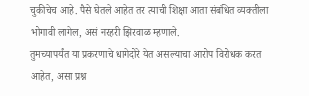चुकीचेच आहे. पैसे घेतले आहेत तर त्याची शिक्षा आता संबंधित व्यक्तीला भोगावी लागेल, असं नरहरी झिरवाळ म्हणाले.
तुमच्यापर्यंत या प्रकरणाचे धागेदोरे येत असल्याचा आरोप विरोधक करत आहेत, असा प्रश्न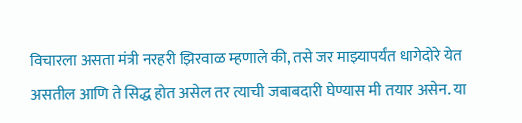विचारला असता मंत्री नरहरी झिरवाळ म्हणाले की, तसे जर माझ्यापर्यंत धागेदोरे येत असतील आणि ते सिद्ध होत असेल तर त्याची जबाबदारी घेण्यास मी तयार असेन. या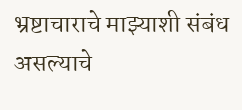भ्रष्टाचाराचे माझ्याशी संबंध असल्याचे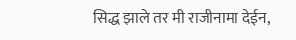सिद्ध झाले तर मी राजीनामा देईन,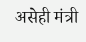असेही मंत्री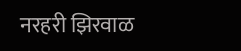नरहरी झिरवाळ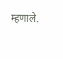म्हणाले.